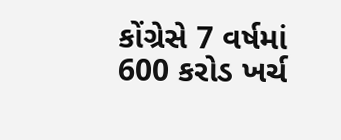કોંગ્રેસે 7 વર્ષમાં 600 કરોડ ખર્ચ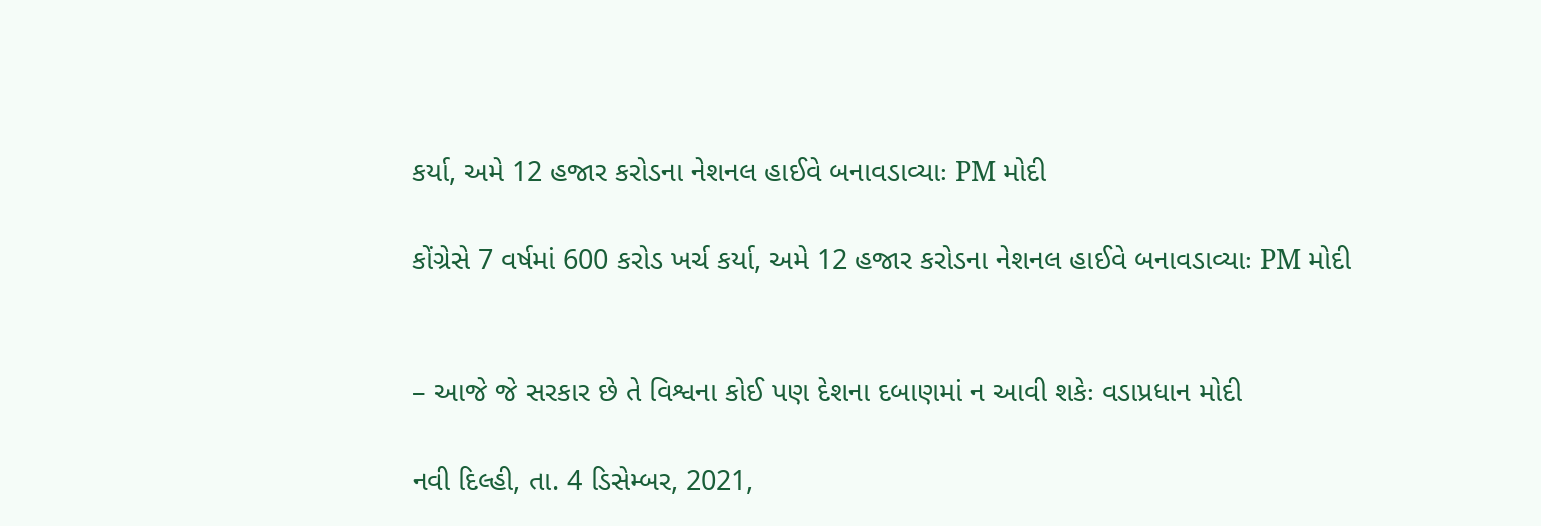કર્યા, અમે 12 હજાર કરોડના નેશનલ હાઈવે બનાવડાવ્યાઃ PM મોદી

કોંગ્રેસે 7 વર્ષમાં 600 કરોડ ખર્ચ કર્યા, અમે 12 હજાર કરોડના નેશનલ હાઈવે બનાવડાવ્યાઃ PM મોદી


– આજે જે સરકાર છે તે વિશ્વના કોઈ પણ દેશના દબાણમાં ન આવી શકેઃ વડાપ્રધાન મોદી

નવી દિલ્હી, તા. 4 ડિસેમ્બર, 2021,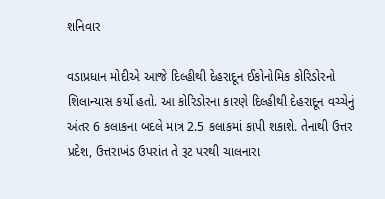શનિવાર

વડાપ્રધાન મોદીએ આજે દિલ્હીથી દેહરાદૂન ઈકોનોમિક કોરિડોરનો શિલાન્યાસ કર્યો હતો. આ કોરિડોરના કારણે દિલ્હીથી દેહરાદૂન વચ્ચેનું અંતર 6 કલાકના બદલે માત્ર 2.5 કલાકમાં કાપી શકાશે. તેનાથી ઉત્તર પ્રદેશ, ઉત્તરાખંડ ઉપરાંત તે રૂટ પરથી ચાલનારા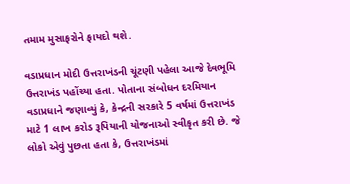તમામ મુસાફરોને ફાયદો થશે.

વડાપ્રધાન મોદી ઉત્તરાખંડની ચૂંટણી પહેલા આજે દેવભૂમિ ઉત્તરાખંડ પહોંચ્યા હતા. પોતાના સંબોધન દરમિયાન વડાપ્રધાને જણાવ્યું કે, કેન્દ્રની સરકારે 5 વર્ષમાં ઉત્તરાખંડ માટે 1 લાખ કરોડ રૂપિયાની યોજનાઓ સ્વીકૃત કરી છે. જે લોકો એવું પુછતા હતા કે, ઉત્તરાખંડમાં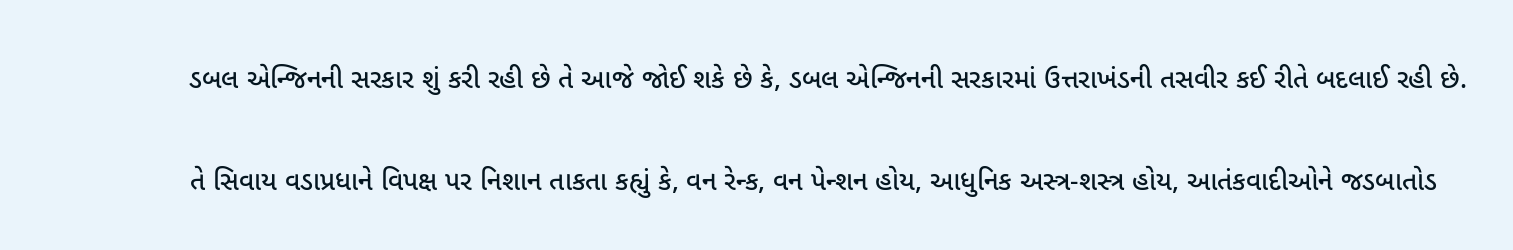ડબલ એન્જિનની સરકાર શું કરી રહી છે તે આજે જોઈ શકે છે કે, ડબલ એન્જિનની સરકારમાં ઉત્તરાખંડની તસવીર કઈ રીતે બદલાઈ રહી છે.

તે સિવાય વડાપ્રધાને વિપક્ષ પર નિશાન તાકતા કહ્યું કે, વન રેન્ક, વન પેન્શન હોય, આધુનિક અસ્ત્ર-શસ્ત્ર હોય, આતંકવાદીઓને જડબાતોડ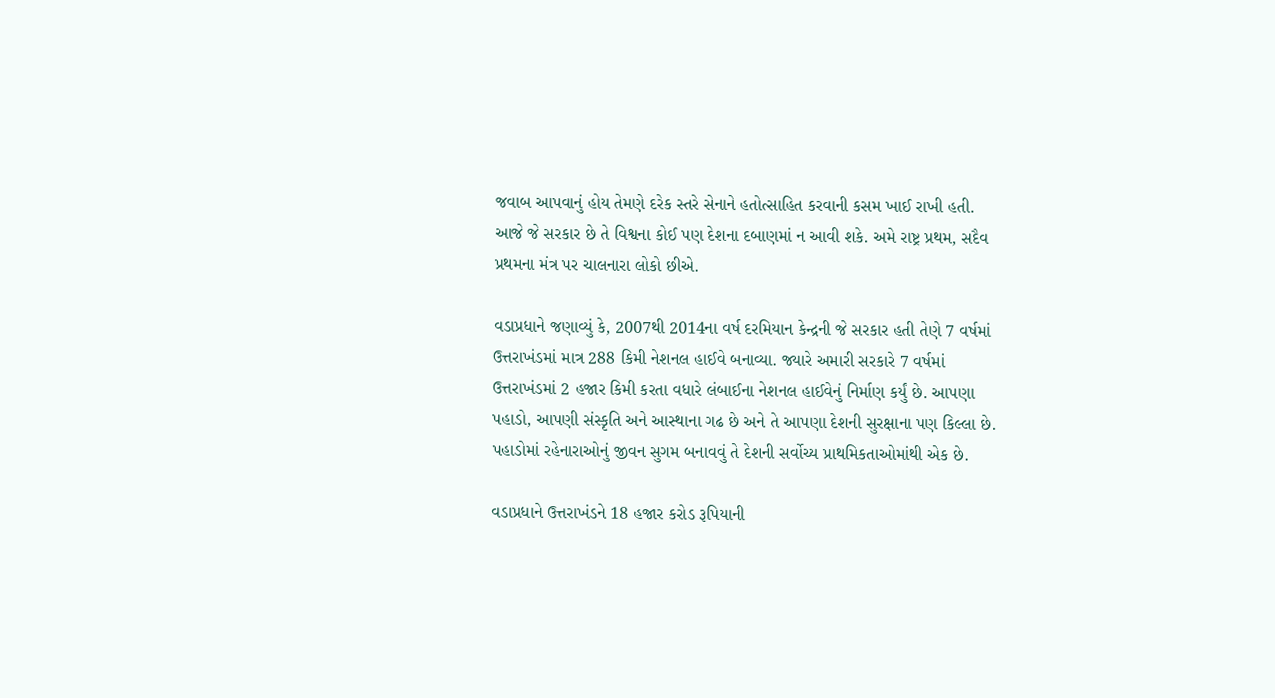જવાબ આપવાનું હોય તેમણે દરેક સ્તરે સેનાને હતોત્સાહિત કરવાની કસમ ખાઈ રાખી હતી. આજે જે સરકાર છે તે વિશ્વના કોઈ પણ દેશના દબાણમાં ન આવી શકે. અમે રાષ્ટ્ર પ્રથમ, સદૈવ પ્રથમના મંત્ર પર ચાલનારા લોકો છીએ.

વડાપ્રધાને જણાવ્યું કે, 2007થી 2014ના વર્ષ દરમિયાન કેન્દ્રની જે સરકાર હતી તેણે 7 વર્ષમાં ઉત્તરાખંડમાં માત્ર 288 કિમી નેશનલ હાઈવે બનાવ્યા. જ્યારે અમારી સરકારે 7 વર્ષમાં ઉત્તરાખંડમાં 2 હજાર કિમી કરતા વધારે લંબાઈના નેશનલ હાઈવેનું નિર્માણ કર્યું છે. આપણા પહાડો, આપણી સંસ્કૃતિ અને આસ્થાના ગઢ છે અને તે આપણા દેશની સુરક્ષાના પણ કિલ્લા છે. પહાડોમાં રહેનારાઓનું જીવન સુગમ બનાવવું તે દેશની સર્વોચ્ય પ્રાથમિકતાઓમાંથી એક છે.

વડાપ્રધાને ઉત્તરાખંડને 18 હજાર કરોડ રૂપિયાની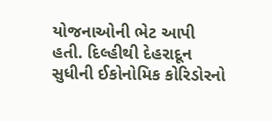યોજનાઓની ભેટ આપી હતી. દિલ્હીથી દેહરાદૂન સુધીની ઈકોનોમિક કોરિડોરનો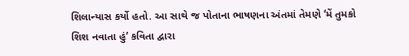શિલાન્યાસ કર્યો હતો. આ સાથે જ પોતાના ભાષણના અંતમાં તેમણે ‘મેં તુમકો શિશ નવાતા હું’ કવિતા દ્વારા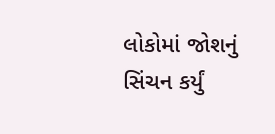લોકોમાં જોશનું સિંચન કર્યું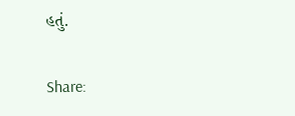હતું.

Share: